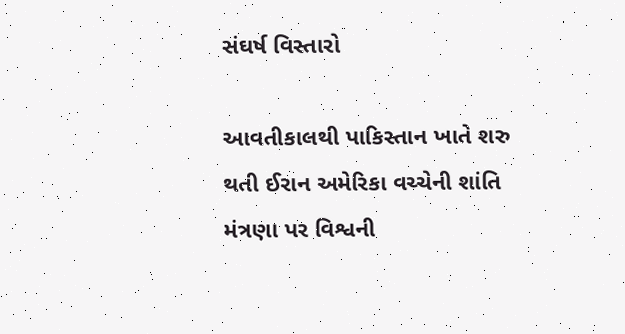સંઘર્ષ વિસ્તારો

આવતીકાલથી પાકિસ્તાન ખાતે શરુ થતી ઈરાન અમેરિકા વચ્ચેની શાંતિ મંત્રણા પર વિશ્વની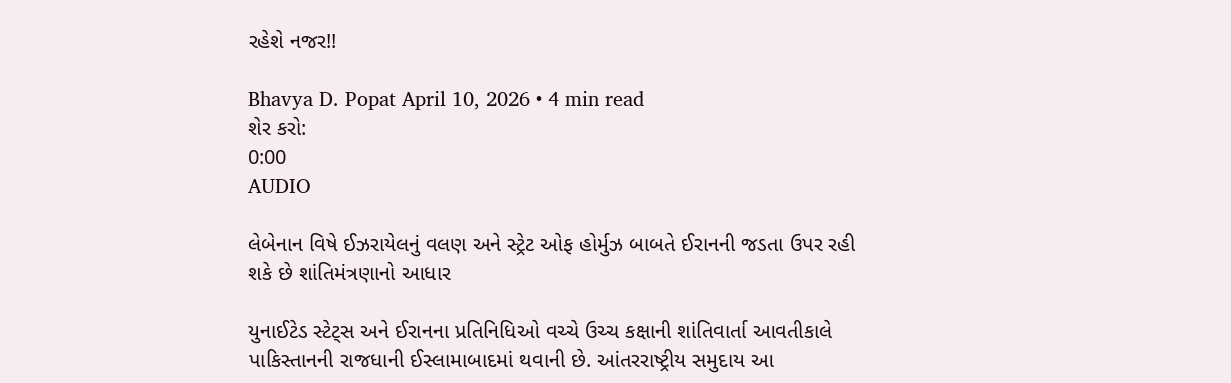રહેશે નજર!!

Bhavya D. Popat April 10, 2026 • 4 min read
શેર કરો:
0:00
AUDIO

લેબેનાન વિષે ઈઝરાયેલનું વલણ અને સ્ટ્રેટ ઓફ હોર્મુઝ બાબતે ઈરાનની જડતા ઉપર રહી શકે છે શાંતિમંત્રણાનો આધાર

યુનાઈટેડ સ્ટેટ્સ અને ઈરાનના પ્રતિનિધિઓ વચ્ચે ઉચ્ચ કક્ષાની શાંતિવાર્તા આવતીકાલે પાકિસ્તાનની રાજધાની ઈસ્લામાબાદમાં થવાની છે. આંતરરાષ્ટ્રીય સમુદાય આ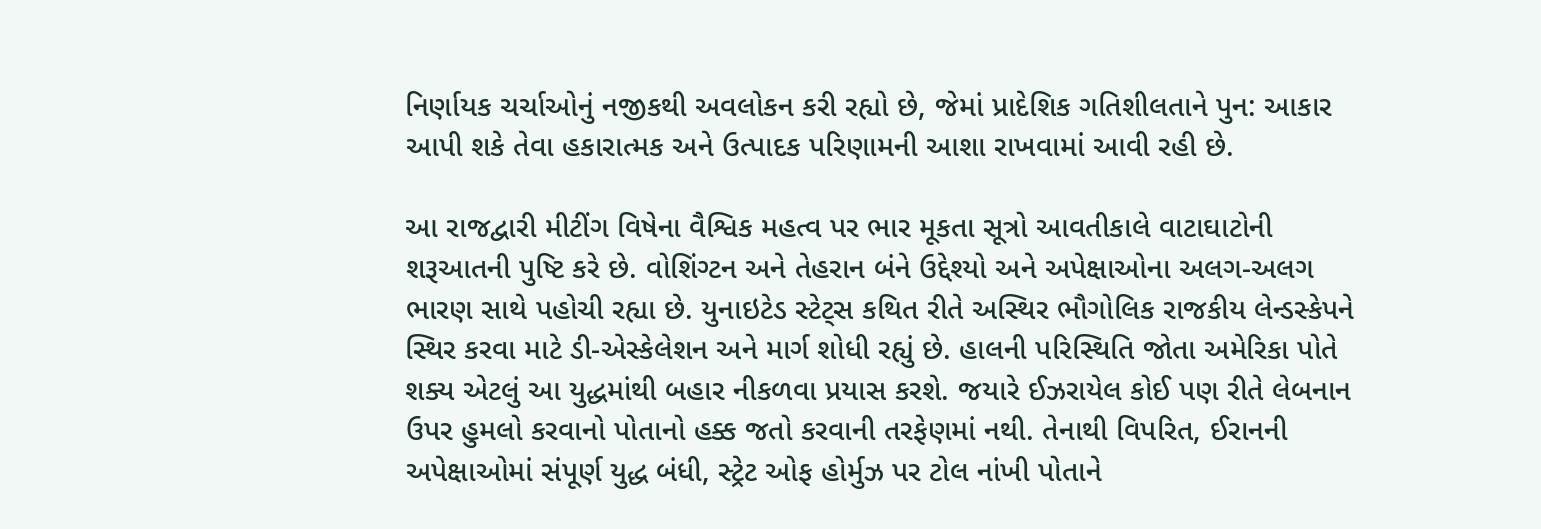નિર્ણાયક ચર્ચાઓનું નજીકથી અવલોકન કરી રહ્યો છે, જેમાં પ્રાદેશિક ગતિશીલતાને પુન: આકાર આપી શકે તેવા હકારાત્મક અને ઉત્પાદક પરિણામની આશા રાખવામાં આવી રહી છે.

આ રાજદ્વારી મીટીંગ વિષેના વૈશ્વિક મહત્વ પર ભાર મૂકતા સૂત્રો આવતીકાલે વાટાઘાટોની શરૂઆતની પુષ્ટિ કરે છે. વોશિંગ્ટન અને તેહરાન બંને ઉદ્દેશ્યો અને અપેક્ષાઓના અલગ-અલગ ભારણ સાથે પહોચી રહ્યા છે. યુનાઇટેડ સ્ટેટ્સ કથિત રીતે અસ્થિર ભૌગોલિક રાજકીય લેન્ડસ્કેપને સ્થિર કરવા માટે ડી-એસ્કેલેશન અને માર્ગ શોધી રહ્યું છે. હાલની પરિસ્થિતિ જોતા અમેરિકા પોતે શક્ય એટલું આ યુદ્ધમાંથી બહાર નીકળવા પ્રયાસ કરશે. જયારે ઈઝરાયેલ કોઈ પણ રીતે લેબનાન ઉપર હુમલો કરવાનો પોતાનો હક્ક જતો કરવાની તરફેણમાં નથી. તેનાથી વિપરિત, ઈરાનની અપેક્ષાઓમાં સંપૂર્ણ યુદ્ધ બંધી, સ્ટ્રેટ ઓફ હોર્મુઝ પર ટોલ નાંખી પોતાને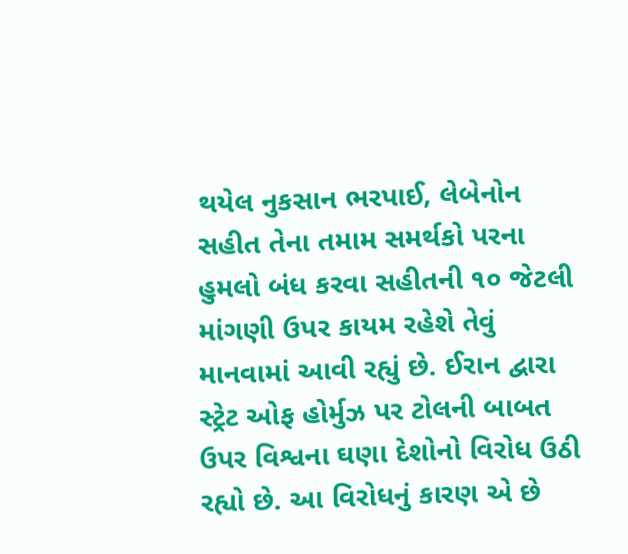થયેલ નુકસાન ભરપાઈ, લેબેનોન સહીત તેના તમામ સમર્થકો પરના હુમલો બંધ કરવા સહીતની ૧૦ જેટલી માંગણી ઉપર કાયમ રહેશે તેવું માનવામાં આવી રહ્યું છે. ઈરાન દ્વારા સ્ટ્રેટ ઓફ હોર્મુઝ પર ટોલની બાબત ઉપર વિશ્વના ઘણા દેશોનો વિરોધ ઉઠી રહ્યો છે. આ વિરોધનું કારણ એ છે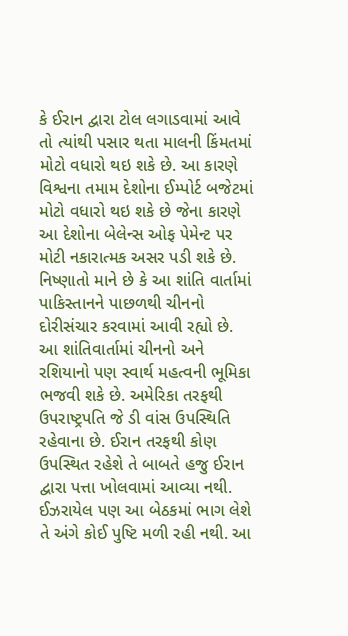કે ઈરાન દ્વારા ટોલ લગાડવામાં આવે તો ત્યાંથી પસાર થતા માલની કિંમતમાં મોટો વધારો થઇ શકે છે. આ કારણે વિશ્વના તમામ દેશોના ઈમ્પોર્ટ બજેટમાં મોટો વધારો થઇ શકે છે જેના કારણે આ દેશોના બેલેન્સ ઓફ પેમેન્ટ પર મોટી નકારાત્મક અસર પડી શકે છે. નિષ્ણાતો માને છે કે આ શાંતિ વાર્તામાં પાકિસ્તાનને પાછળથી ચીનનો દોરીસંચાર કરવામાં આવી રહ્યો છે. આ શાંતિવાર્તામાં ચીનનો અને રશિયાનો પણ સ્વાર્થ મહત્વની ભૂમિકા ભજવી શકે છે. અમેરિકા તરફથી ઉપરાષ્ટ્રપતિ જે ડી વાંસ ઉપસ્થિતિ રહેવાના છે. ઈરાન તરફથી કોણ ઉપસ્થિત રહેશે તે બાબતે હજુ ઈરાન દ્વારા પત્તા ખોલવામાં આવ્યા નથી. ઈઝરાયેલ પણ આ બેઠકમાં ભાગ લેશે તે અંગે કોઈ પુષ્ટિ મળી રહી નથી. આ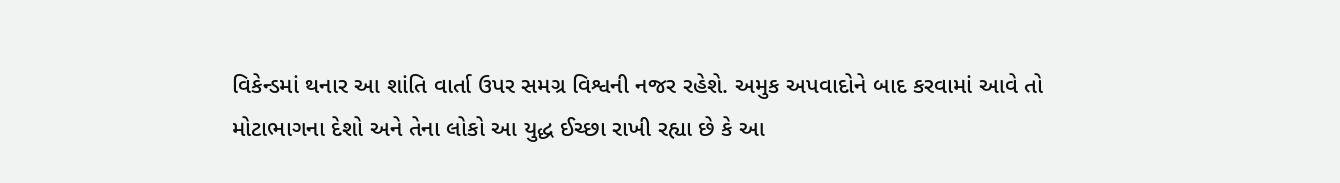વિકેન્ડમાં થનાર આ શાંતિ વાર્તા ઉપર સમગ્ર વિશ્વની નજર રહેશે. અમુક અપવાદોને બાદ કરવામાં આવે તો મોટાભાગના દેશો અને તેના લોકો આ યુદ્ધ ઈચ્છા રાખી રહ્યા છે કે આ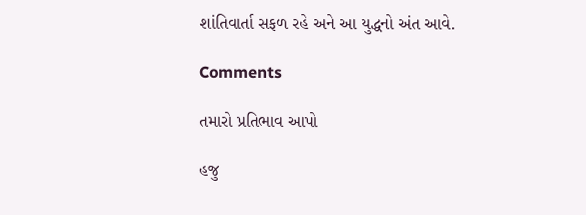શાંતિવાર્તા સફળ રહે અને આ યુદ્ધનો અંત આવે.

Comments

તમારો પ્રતિભાવ આપો

હજુ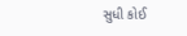સુધી કોઈ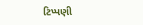ટિપ્પણી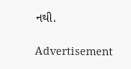નથી.

Advertisement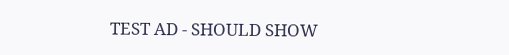TEST AD - SHOULD SHOW